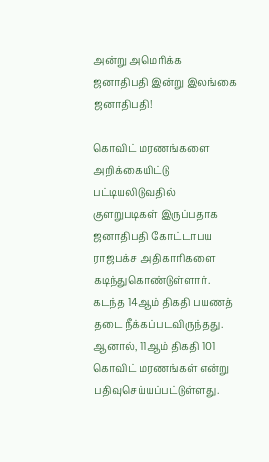அன்று அமெரிக்க ஜனாதிபதி இன்று இலங்கை ஜனாதிபதி!

கொவிட் மரணங்களை அறிக்கையிட்டு பட்டியலிடுவதில் குளறுபடிகள் இருப்பதாக ஜனாதிபதி கோட்டாபய ராஜபக்ச அதிகாரிகளை கடிந்துகொண்டுள்ளார்.
கடந்த 14ஆம் திகதி பயணத் தடை நீக்கப்படவிருந்தது. ஆனால், 11ஆம் திகதி 101 கொவிட் மரணங்கள் என்று பதிவுசெய்யப்பட்டுள்ளது.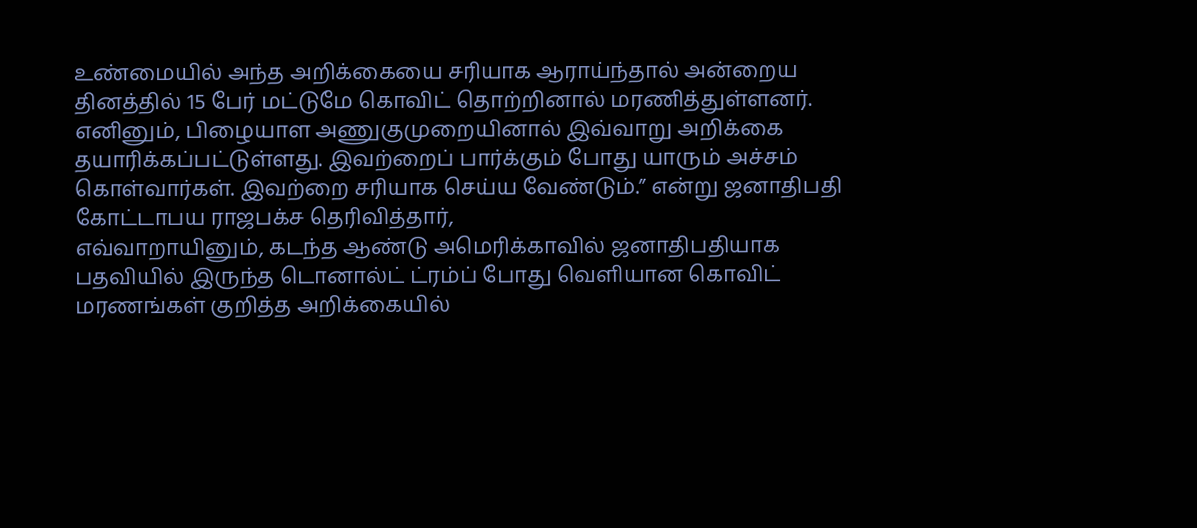உண்மையில் அந்த அறிக்கையை சரியாக ஆராய்ந்தால் அன்றைய தினத்தில் 15 பேர் மட்டுமே கொவிட் தொற்றினால் மரணித்துள்ளனர். எனினும், பிழையாள அணுகுமுறையினால் இவ்வாறு அறிக்கை தயாரிக்கப்பட்டுள்ளது. இவற்றைப் பார்க்கும் போது யாரும் அச்சம் கொள்வார்கள். இவற்றை சரியாக செய்ய வேண்டும்.” என்று ஜனாதிபதி கோட்டாபய ராஜபக்ச தெரிவித்தார்,
எவ்வாறாயினும், கடந்த ஆண்டு அமெரிக்காவில் ஜனாதிபதியாக பதவியில் இருந்த டொனால்ட் ட்ரம்ப் போது வெளியான கொவிட் மரணங்கள் குறித்த அறிக்கையில்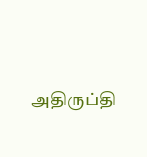அதிருப்தி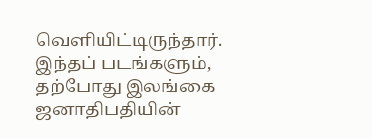வெளியிட்டிருந்தார். இந்தப் படங்களும், தற்போது இலங்கை ஜனாதிபதியின்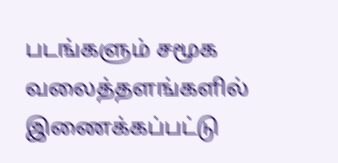படங்களும் சமூக வலைத்தளங்களில் இணைக்கப்பட்டு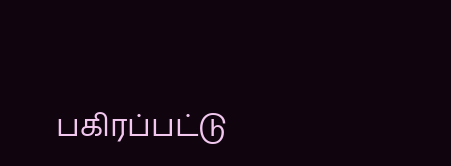பகிரப்பட்டு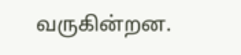வருகின்றன.